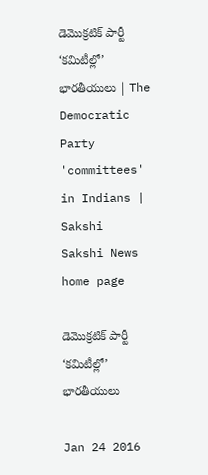డెమొక్రటిక్ పార్టీ ‘కమిటీల్లో’ భారతీయులు | The Democratic Party 'committees' in Indians | Sakshi
Sakshi News home page

డెమొక్రటిక్ పార్టీ ‘కమిటీల్లో’ భారతీయులు

Jan 24 2016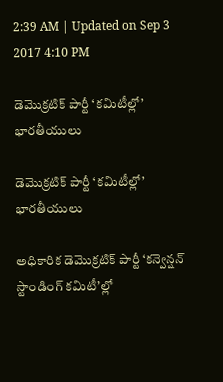2:39 AM | Updated on Sep 3 2017 4:10 PM

డెమొక్రటిక్ పార్టీ ‘కమిటీల్లో’ భారతీయులు

డెమొక్రటిక్ పార్టీ ‘కమిటీల్లో’ భారతీయులు

అధికారిక డెమొక్రటిక్ పార్టీ ‘కన్వెన్షన్ స్టాండింగ్ కమిటీ’ల్లో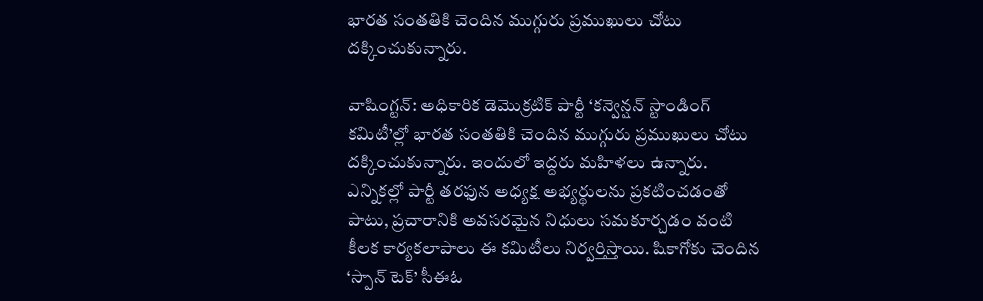భారత సంతతికి చెందిన ముగ్గురు ప్రముఖులు చోటు దక్కించుకున్నారు.

వాషింగ్టన్: అధికారిక డెమొక్రటిక్ పార్టీ ‘కన్వెన్షన్ స్టాండింగ్ కమిటీ’ల్లో భారత సంతతికి చెందిన ముగ్గురు ప్రముఖులు చోటు దక్కించుకున్నారు. ఇందులో ఇద్దరు మహిళలు ఉన్నారు. ఎన్నికల్లో పార్టీ తరఫున అధ్యక్ష అభ్యర్థులను ప్రకటించడంతో పాటు, ప్రచారానికి అవసరమైన నిధులు సమకూర్చడం వంటి కీలక కార్యకలాపాలు ఈ కమిటీలు నిర్వర్తిస్తాయి. షికాగోకు చెందిన ‘స్పాన్ టెక్’ సీఈఓ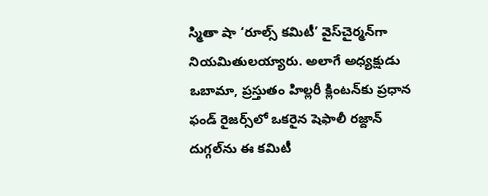స్మితా షా ‘రూల్స్ కమిటీ’ వైస్‌చైర్మన్‌గా నియమితులయ్యారు. అలాగే అధ్యక్షుడు ఒబామా, ప్రస్తుతం హిల్లరీ క్లింటన్‌కు ప్రధాన ఫండ్ రైజర్స్‌లో ఒకరైన షెఫాలీ రజ్దాన్ దుగ్గల్‌ను ఈ కమిటీ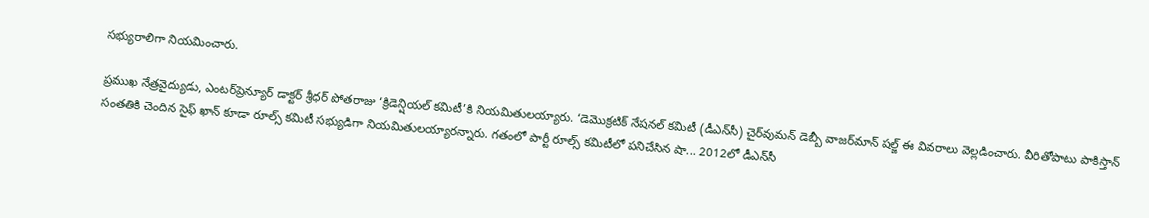సభ్యురాలిగా నియమించారు.

ప్రముఖ నేత్రవైద్యుడు, ఎంటర్‌ప్రెన్యూర్ డాక్టర్ శ్రీధర్ పోతరాజు ‘క్రిడెన్షియల్ కమిటీ’కి నియమితులయ్యారు. ‘డెమొక్రటిక్ నేషనల్ కమిటీ (డీఎన్‌సీ) చైర్‌వుమన్ డెబ్బీ వాజర్‌మాన్ షల్జ్ ఈ వివరాలు వెల్లడించారు. వీరితోపాటు పాకిస్తాన్ సంతతికి చెందిన సైఫ్ ఖాన్ కూడా రూల్స్ కమిటీ సభ్యుడిగా నియమితులయ్యారన్నారు. గతంలో పార్టీ రూల్స్ కమిటీలో పనిచేసిన షా... 2012లో డీఎన్‌సీ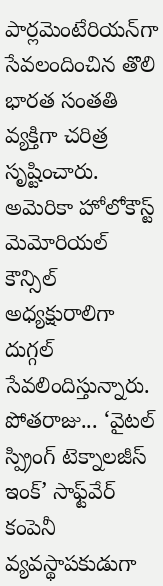పార్లమెంటేరియన్‌గా సేవలందించిన తొలి భారత సంతతి వ్యక్తిగా చరిత్ర సృష్టించారు. అమెరికా హోలోకౌస్ట్ మెమోరియల్ కౌన్సిల్ అధ్యక్షురాలిగా దుగ్గల్ సేవలిందిస్తున్నారు.   పోతరాజు... ‘వైటల్ స్ప్రింగ్ టెక్నాలజీస్ ఇంక్’ సాఫ్ట్‌వేర్ కంపెనీ వ్యవస్థాపకుడుగా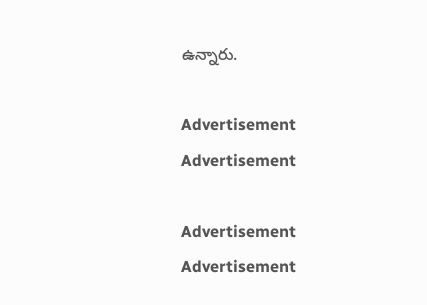ఉన్నారు.

Advertisement
Advertisement

Advertisement
Advertisement